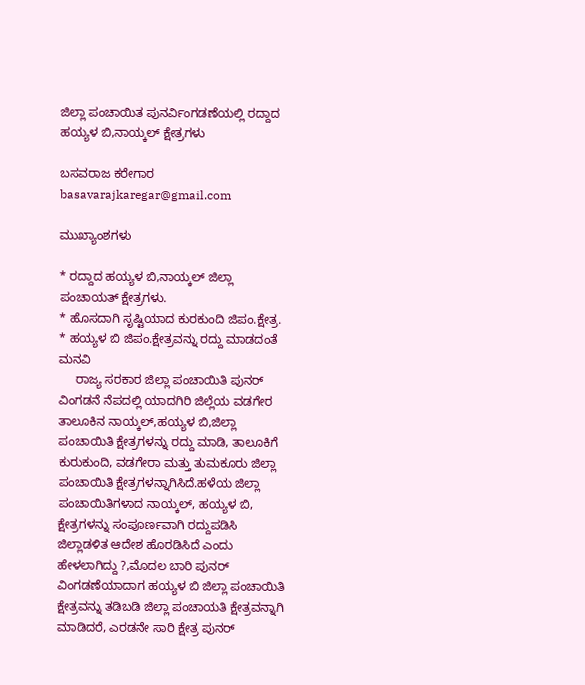ಜಿಲ್ಲಾ ಪಂಚಾಯಿತ ಪುನರ್ವಿಂಗಡಣೆಯಲ್ಲಿ ರದ್ದಾದ ಹಯ್ಯಳ ಬಿ,ನಾಯ್ಕಲ್ ಕ್ಷೇತ್ರಗಳು

ಬಸವರಾಜ ಕರೇಗಾರ
basavarajkaregar@gmail.com

ಮುಖ್ಯಾಂಶಗಳು

* ರದ್ದಾದ ಹಯ್ಯಳ ಬಿ,ನಾಯ್ಕಲ್ ಜಿಲ್ಲಾ ಪಂಚಾಯತ್ ಕ್ಷೇತ್ರಗಳು.
* ಹೊಸದಾಗಿ ಸೃಷ್ಟಿಯಾದ ಕುರಕುಂದಿ ಜಿಪಂ.ಕ್ಷೇತ್ರ.
* ಹಯ್ಯಳ ಬಿ ಜಿಪಂ.ಕ್ಷೇತ್ರವನ್ನು ರದ್ದು ಮಾಡದಂತೆ  ಮನವಿ
     ರಾಜ್ಯ ಸರಕಾರ ಜಿಲ್ಲಾ ಪಂಚಾಯಿತಿ ಪುನರ್ ವಿಂಗಡನೆ ನೆಪದಲ್ಲಿ ಯಾದಗಿರಿ ಜಿಲ್ಲೆಯ ವಡಗೇರ ತಾಲೂಕಿನ ನಾಯ್ಕಲ್,ಹಯ್ಯಳ ಬಿ,ಜಿಲ್ಲಾ ಪಂಚಾಯಿತಿ ಕ್ಷೇತ್ರಗಳನ್ನು ರದ್ದು ಮಾಡಿ, ತಾಲೂಕಿಗೆ ಕುರುಕುಂದಿ, ವಡಗೇರಾ ಮತ್ತು ತುಮಕೂರು ಜಿಲ್ಲಾ ಪಂಚಾಯಿತಿ ಕ್ಷೇತ್ರಗಳನ್ನಾಗಿಸಿದೆ.ಹಳೆಯ ಜಿಲ್ಲಾ ಪಂಚಾಯಿತಿಗಳಾದ ನಾಯ್ಕಲ್, ಹಯ್ಯಳ ಬಿ, ಕ್ಷೇತ್ರಗಳನ್ನು ಸಂಪೂರ್ಣವಾಗಿ ರದ್ದುಪಡಿಸಿ   ಜಿಲ್ಲಾಡಳಿತ ಆದೇಶ ಹೊರಡಿಸಿದೆ ಎಂದು ಹೇಳಲಾಗಿದ್ದು ?,ಮೊದಲ ಬಾರಿ ಪುನರ್ ವಿಂಗಡಣೆಯಾದಾಗ ಹಯ್ಯಳ ಬಿ ಜಿಲ್ಲಾ ಪಂಚಾಯಿತಿ ಕ್ಷೇತ್ರವನ್ನು ತಡಿಬಡಿ ಜಿಲ್ಲಾ ಪಂಚಾಯತಿ ಕ್ಷೇತ್ರವನ್ನಾಗಿ ಮಾಡಿದರೆ, ಎರಡನೇ ಸಾರಿ ಕ್ಷೇತ್ರ ಪುನರ್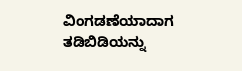ವಿಂಗಡಣೆಯಾದಾಗ ತಡಿಬಿಡಿಯನ್ನು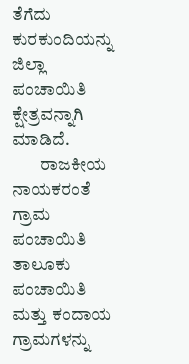ತೆಗೆದು ಕುರಕುಂದಿಯನ್ನು ಜಿಲ್ಲಾ ಪಂಚಾಯಿತಿ ಕ್ಷೇತ್ರವನ್ನಾಗಿ ಮಾಡಿದೆ.
        ರಾಜಕೀಯ ನಾಯಕರಂತೆ ಗ್ರಾಮ ಪಂಚಾಯಿತಿ ತಾಲೂಕು ಪಂಚಾಯಿತಿ ಮತ್ತು ಕಂದಾಯ ಗ್ರಾಮಗಳನ್ನು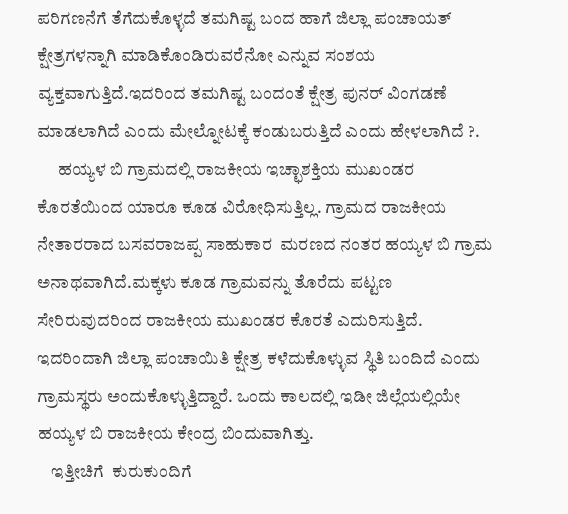ಪರಿಗಣನೆಗೆ ತೆಗೆದುಕೊಳ್ಳದೆ ತಮಗಿಷ್ಟ ಬಂದ ಹಾಗೆ ಜಿಲ್ಲಾ ಪಂಚಾಯತ್ ಕ್ಷೇತ್ರಗಳನ್ನಾಗಿ ಮಾಡಿಕೊಂಡಿರುವರೆನೋ ಎನ್ನುವ ಸಂಶಯ ವ್ಯಕ್ತವಾಗುತ್ತಿದೆ.ಇದರಿಂದ ತಮಗಿಷ್ಟ ಬಂದಂತೆ ಕ್ಷೇತ್ರ ಪುನರ್ ವಿಂಗಡಣೆ ಮಾಡಲಾಗಿದೆ ಎಂದು ಮೇಲ್ನೋಟಕ್ಕೆ ಕಂಡುಬರುತ್ತಿದೆ ಎಂದು ಹೇಳಲಾಗಿದೆ ?.
      ಹಯ್ಯಳ ಬಿ ಗ್ರಾಮದಲ್ಲಿ ರಾಜಕೀಯ ಇಚ್ಛಾಶಕ್ತಿಯ ಮುಖಂಡರ ಕೊರತೆಯಿಂದ ಯಾರೂ ಕೂಡ ವಿರೋಧಿಸುತ್ತಿಲ್ಲ. ಗ್ರಾಮದ ರಾಜಕೀಯ ನೇತಾರರಾದ ಬಸವರಾಜಪ್ಪ ಸಾಹುಕಾರ  ಮರಣದ ನಂತರ ಹಯ್ಯಳ ಬಿ ಗ್ರಾಮ ಅನಾಥವಾಗಿದೆ.ಮಕ್ಕಳು ಕೂಡ ಗ್ರಾಮವನ್ನು ತೊರೆದು ಪಟ್ಟಣ ಸೇರಿರುವುದರಿಂದ ರಾಜಕೀಯ ಮುಖಂಡರ ಕೊರತೆ ಎದುರಿಸುತ್ತಿದೆ. ಇದರಿಂದಾಗಿ ಜಿಲ್ಲಾ ಪಂಚಾಯಿತಿ ಕ್ಷೇತ್ರ ಕಳೆದುಕೊಳ್ಳುವ ಸ್ಥಿತಿ ಬಂದಿದೆ ಎಂದು ಗ್ರಾಮಸ್ಥರು ಅಂದುಕೊಳ್ಳುತ್ತಿದ್ದಾರೆ. ಒಂದು ಕಾಲದಲ್ಲಿ ಇಡೀ ಜಿಲ್ಲೆಯಲ್ಲಿಯೇ ಹಯ್ಯಳ ಬಿ ರಾಜಕೀಯ ಕೇಂದ್ರ ಬಿಂದುವಾಗಿತ್ತು.
    ಇತ್ತೀಚಿಗೆ  ಕುರುಕುಂದಿಗೆ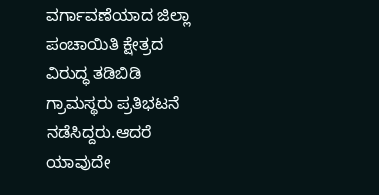ವರ್ಗಾವಣೆಯಾದ ಜಿಲ್ಲಾ ಪಂಚಾಯಿತಿ ಕ್ಷೇತ್ರದ ವಿರುದ್ಧ ತಡಿಬಿಡಿ ಗ್ರಾಮಸ್ಥರು ಪ್ರತಿಭಟನೆ ನಡೆಸಿದ್ದರು.ಆದರೆ ಯಾವುದೇ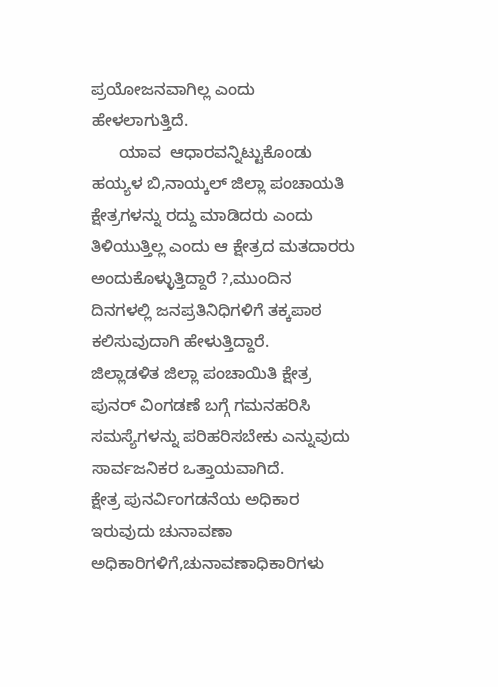ಪ್ರಯೋಜನವಾಗಿಲ್ಲ ಎಂದು ಹೇಳಲಾಗುತ್ತಿದೆ.
      ಯಾವ  ಆಧಾರವನ್ನಿಟ್ಟುಕೊಂಡು ಹಯ್ಯಳ ಬಿ,ನಾಯ್ಕಲ್ ಜಿಲ್ಲಾ ಪಂಚಾಯತಿ ಕ್ಷೇತ್ರಗಳನ್ನು ರದ್ದು ಮಾಡಿದರು ಎಂದು ತಿಳಿಯುತ್ತಿಲ್ಲ ಎಂದು ಆ ಕ್ಷೇತ್ರದ ಮತದಾರರು ಅಂದುಕೊಳ್ಳುತ್ತಿದ್ದಾರೆ ?,ಮುಂದಿನ ದಿನಗಳಲ್ಲಿ ಜನಪ್ರತಿನಿಧಿಗಳಿಗೆ ತಕ್ಕಪಾಠ ಕಲಿಸುವುದಾಗಿ ಹೇಳುತ್ತಿದ್ದಾರೆ.
ಜಿಲ್ಲಾಡಳಿತ ಜಿಲ್ಲಾ ಪಂಚಾಯಿತಿ ಕ್ಷೇತ್ರ ಪುನರ್ ವಿಂಗಡಣೆ ಬಗ್ಗೆ ಗಮನಹರಿಸಿ ಸಮಸ್ಯೆಗಳನ್ನು ಪರಿಹರಿಸಬೇಕು ಎನ್ನುವುದು ಸಾರ್ವಜನಿಕರ ಒತ್ತಾಯವಾಗಿದೆ.
ಕ್ಷೇತ್ರ ಪುನರ್ವಿಂಗಡನೆಯ ಅಧಿಕಾರ ಇರುವುದು ಚುನಾವಣಾ ಅಧಿಕಾರಿಗಳಿಗೆ,ಚುನಾವಣಾಧಿಕಾರಿಗಳು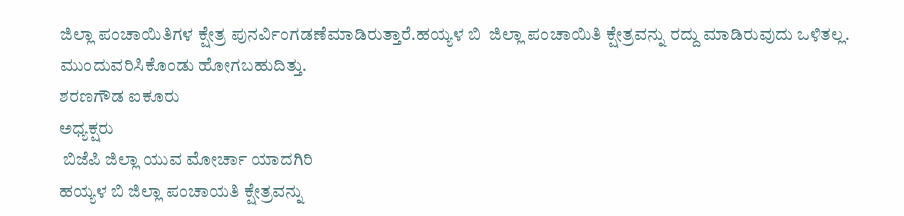ಜಿಲ್ಲಾ ಪಂಚಾಯಿತಿಗಳ ಕ್ಷೇತ್ರ ಪುನರ್ವಿಂಗಡಣೆಮಾಡಿರುತ್ತಾರೆ.ಹಯ್ಯಳ ಬಿ  ಜಿಲ್ಲಾ ಪಂಚಾಯಿತಿ ಕ್ಷೇತ್ರವನ್ನು ರದ್ದು ಮಾಡಿರುವುದು ಒಳಿತಲ್ಲ. ಮುಂದುವರಿಸಿಕೊಂಡು ಹೋಗಬಹುದಿತ್ತು.
ಶರಣಗೌಡ ಐಕೂರು
ಅಧ್ಯಕ್ಷರು
 ಬಿಜೆಪಿ ಜಿಲ್ಲಾ ಯುವ ಮೋರ್ಚಾ ಯಾದಗಿರಿ
ಹಯ್ಯಳ ಬಿ ಜಿಲ್ಲಾ ಪಂಚಾಯತಿ ಕ್ಷೇತ್ರವನ್ನು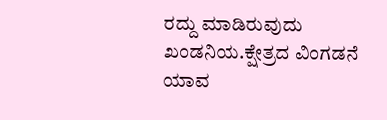ರದ್ದು ಮಾಡಿರುವುದು ಖಂಡನಿಯ.ಕ್ಷೇತ್ರದ ವಿಂಗಡನೆ ಯಾವ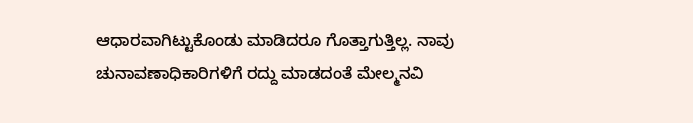ಆಧಾರವಾಗಿಟ್ಟುಕೊಂಡು ಮಾಡಿದರೂ ಗೊತ್ತಾಗುತ್ತಿಲ್ಲ. ನಾವು ಚುನಾವಣಾಧಿಕಾರಿಗಳಿಗೆ ರದ್ದು ಮಾಡದಂತೆ ಮೇಲ್ಮನವಿ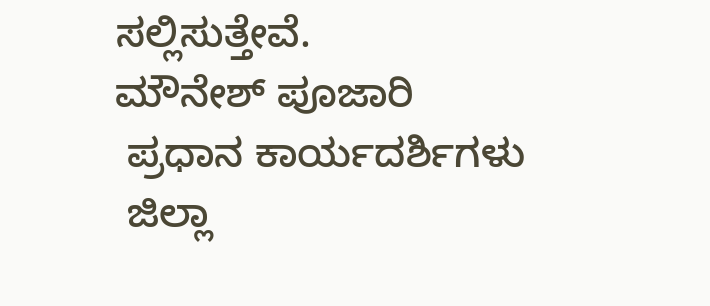ಸಲ್ಲಿಸುತ್ತೇವೆ.
ಮೌನೇಶ್ ಪೂಜಾರಿ
 ಪ್ರಧಾನ ಕಾರ್ಯದರ್ಶಿಗಳು
 ಜಿಲ್ಲಾ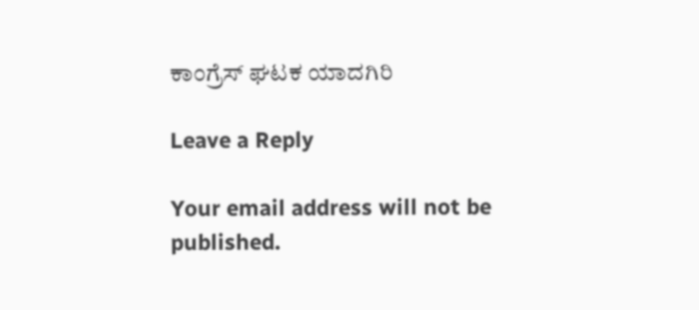ಕಾಂಗ್ರೆಸ್ ಘಟಕ ಯಾದಗಿರಿ

Leave a Reply

Your email address will not be published.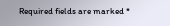Required fields are marked *